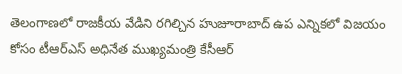తెలంగాణలో రాజకీయ వేడిని రగిల్చిన హుజూరాబాద్ ఉప ఎన్నికలో విజయం కోసం టీఆర్ఎస్ అధినేత ముఖ్యమంత్రి కేసీఆర్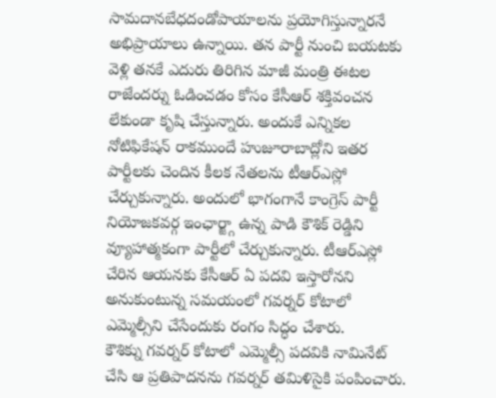సామదానబేధదండోపాయాలను ప్రయోగిస్తున్నారనే అభిప్రాయాలు ఉన్నాయి. తన పార్టీ నుంచి బయటకు వెళ్లి తనకే ఎదురు తిరిగిన మాజీ మంత్రి ఈటల రాజేందర్ను ఓడించడం కోసం కేసీఆర్ శక్తివంచన లేకుండా కృషి చేస్తున్నారు. అందుకే ఎన్నికల నోటిఫికేషన్ రాకముందే హుజూరాబాద్లోని ఇతర పార్టీలకు చెందిన కీలక నేతలను టీఆర్ఎస్లో చేర్చుకున్నారు. అందులో భాగంగానే కాంగ్రెస్ పార్టీ నియోజకవర్గ ఇంఛార్జ్గా ఉన్న పాడి కౌశిక్ రెడ్డిని వ్యూహాత్మకంగా పార్టీలో చేర్చుకున్నారు. టీఆర్ఎస్లో చేరిన ఆయనకు కేసీఆర్ ఏ పదవి ఇస్తారోనని అనుకుంటున్న సమయంలో గవర్నర్ కోటాలో ఎమ్మెల్సీని చేసేందుకు రంగం సిద్ధం చేశారు.
కౌశిక్ను గవర్నర్ కోటాలో ఎమ్మెల్సీ పదవికి నామినేట్ చేసి ఆ ప్రతిపాదనను గవర్నర్ తమిళిసైకి పంపించారు.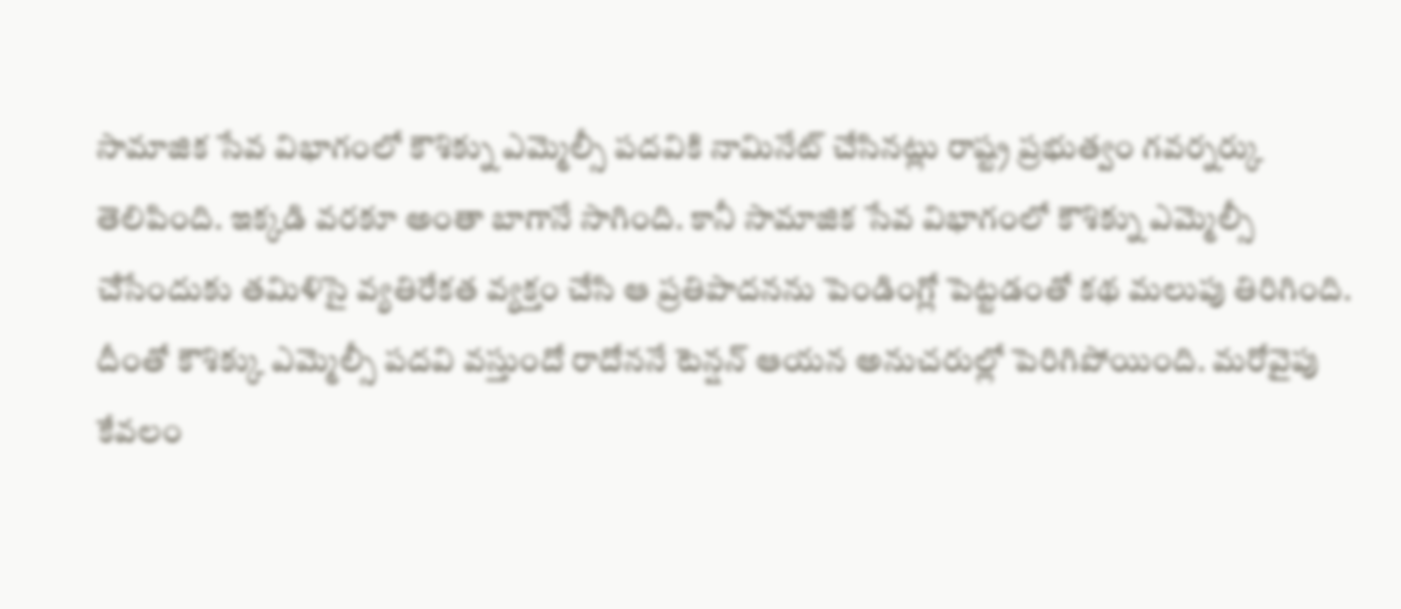సామాజిక సేవ విభాగంలో కౌశిక్ను ఎమ్మెల్సీ పదవికి నామినేట్ చేసినట్లు రాష్ట్ర ప్రభుత్వం గవర్నర్కు తెలిపింది. ఇక్కడి వరకూ అంతా బాగానే సాగింది. కానీ సామాజిక సేవ విభాగంలో కౌశిక్ను ఎమ్మెల్సీ చేసేందుకు తమిళిసై వ్యతిరేకత వ్యక్తం చేసి ఆ ప్రతిపాదనను పెండింగ్లో పెట్టడంతో కథ మలుపు తిరిగింది. దీంతో కౌశిక్కు ఎమ్మెల్సీ పదవి వస్తుందో రాదోననే టెన్షన్ ఆయన అనుచరుల్లో పెరిగిపోయింది. మరోవైపు కేవలం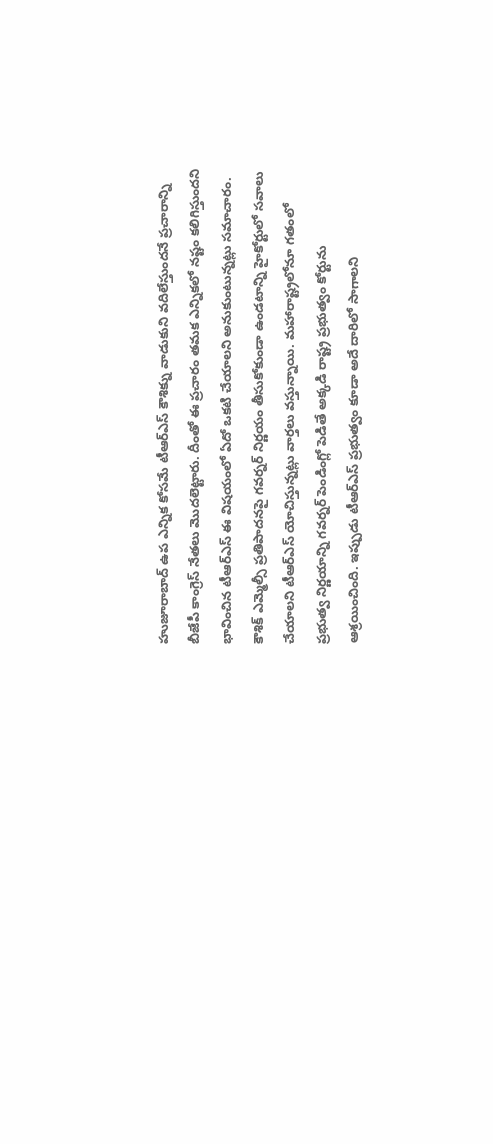హుజూరాబాద్ ఉప ఎన్నిక కోసమే టీఆర్ఎస్ కౌశిక్ను వాడుకుని వదిలేస్తుందనే ప్రచారాన్ని బీజేపీ కాంగ్రెస్ నేతలు మొదలెట్టారు. దీంతో ఈ ప్రచారం తమక ఎన్నికలో నష్టం కలిగిస్తుందని భావించిన టీఆర్ఎస్ ఈ విషయంలో ఏదో ఒకటి చేయాలని అనుకుంటున్నట్లు సమాచారం.
కౌశిక్ ఎమ్మెల్సీ ప్రతిపాదనపై గవర్నర్ నిర్ణయం తీసుకోకుండా ఉండటాన్ని హైకోర్టులో సవాలు చేయాలని టీఆర్ఎస్ యోచిస్తున్నట్లు వార్తలు వస్తున్నాయి. మహారాష్ట్రలోనూ గతంలో ప్రభుత్వ నిర్ణయాన్ని గవర్నర్ పెండింగ్లో పెడితే అక్కడి రాష్ట్ర ప్రభుత్వం కోర్టును ఆశ్రయించింది. ఇప్పుడు టీఆర్ఎస్ ప్రభుత్వం కూడా అదే దారిలో సాగాలని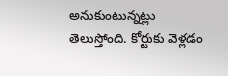అనుకుంటున్నట్లు తెలుస్తోంది. కోర్టుకు వెళ్లడం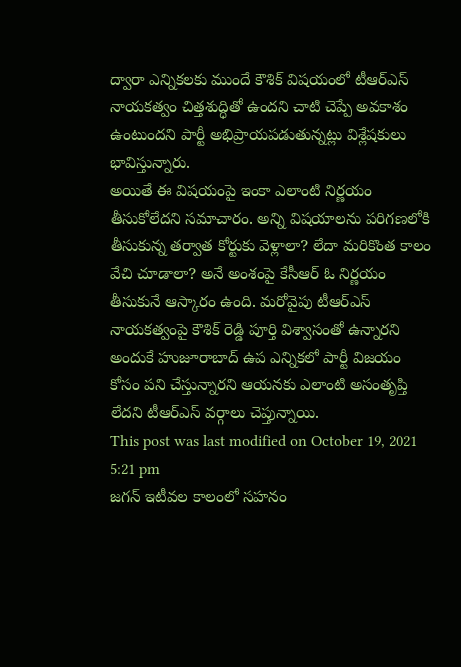ద్వారా ఎన్నికలకు ముందే కౌశిక్ విషయంలో టీఆర్ఎస్ నాయకత్వం చిత్తశుద్ధితో ఉందని చాటి చెప్పే అవకాశం ఉంటుందని పార్టీ అభిప్రాయపడుతున్నట్లు విశ్లేషకులు భావిస్తున్నారు.
అయితే ఈ విషయంపై ఇంకా ఎలాంటి నిర్ణయం తీసుకోలేదని సమాచారం. అన్ని విషయాలను పరిగణలోకి తీసుకున్న తర్వాత కోర్టుకు వెళ్లాలా? లేదా మరికొంత కాలం వేచి చూడాలా? అనే అంశంపై కేసీఆర్ ఓ నిర్ణయం తీసుకునే ఆస్కారం ఉంది. మరోవైపు టీఆర్ఎస్ నాయకత్వంపై కౌశిక్ రెడ్డి పూర్తి విశ్వాసంతో ఉన్నారని అందుకే హుజూరాబాద్ ఉప ఎన్నికలో పార్టీ విజయం కోసం పని చేస్తున్నారని ఆయనకు ఎలాంటి అసంతృప్తి లేదని టీఆర్ఎస్ వర్గాలు చెప్తున్నాయి.
This post was last modified on October 19, 2021 5:21 pm
జగన్ ఇటీవల కాలంలో సహనం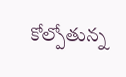కోల్పోతున్న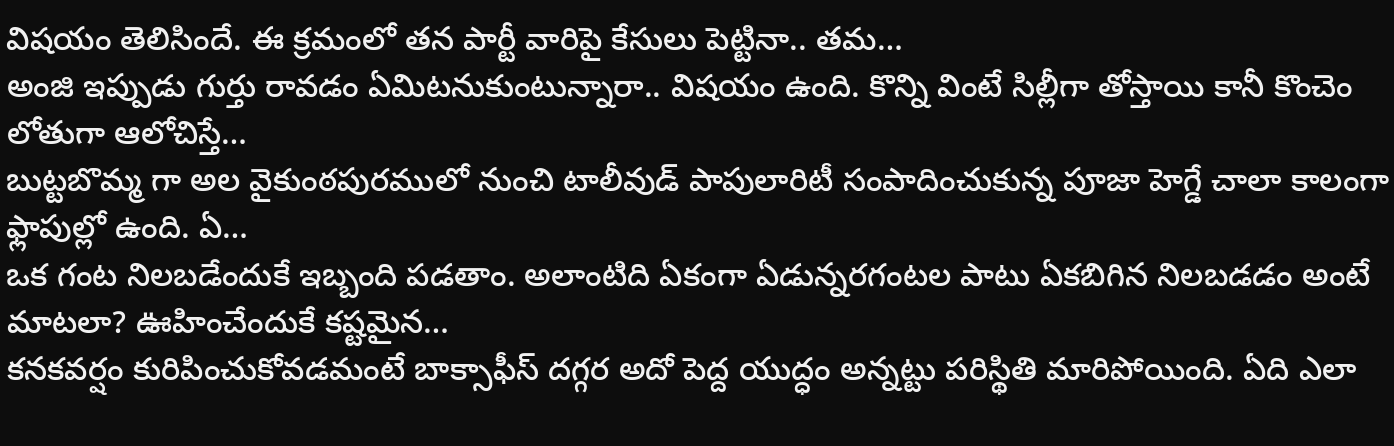విషయం తెలిసిందే. ఈ క్రమంలో తన పార్టీ వారిపై కేసులు పెట్టినా.. తమ…
అంజి ఇప్పుడు గుర్తు రావడం ఏమిటనుకుంటున్నారా.. విషయం ఉంది. కొన్ని వింటే సిల్లీగా తోస్తాయి కానీ కొంచెం లోతుగా ఆలోచిస్తే…
బుట్టబొమ్మ గా అల వైకుంఠపురములో నుంచి టాలీవుడ్ పాపులారిటీ సంపాదించుకున్న పూజా హెగ్డే చాలా కాలంగా ఫ్లాపుల్లో ఉంది. ఏ…
ఒక గంట నిలబడేందుకే ఇబ్బంది పడతాం. అలాంటిది ఏకంగా ఏడున్నరగంటల పాటు ఏకబిగిన నిలబడడం అంటే మాటలా? ఊహించేందుకే కష్టమైన…
కనకవర్షం కురిపించుకోవడమంటే బాక్సాఫీస్ దగ్గర అదో పెద్ద యుద్ధం అన్నట్టు పరిస్థితి మారిపోయింది. ఏది ఎలా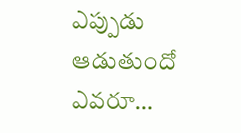ఎప్పుడు ఆడుతుందో ఎవరూ…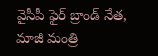వైసీపీ ఫైర్ బ్రాండ్ నేత, మాజీ మంత్రి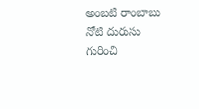అంబటి రాంబాబు నోటి దురుసు గురించి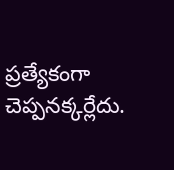ప్రత్యేకంగా చెప్పనక్కర్లేదు.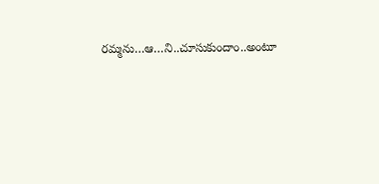రమ్మను…ఆ…ని..చూసుకుందాం..అంటూ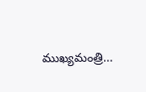ముఖ్యమంత్రి…